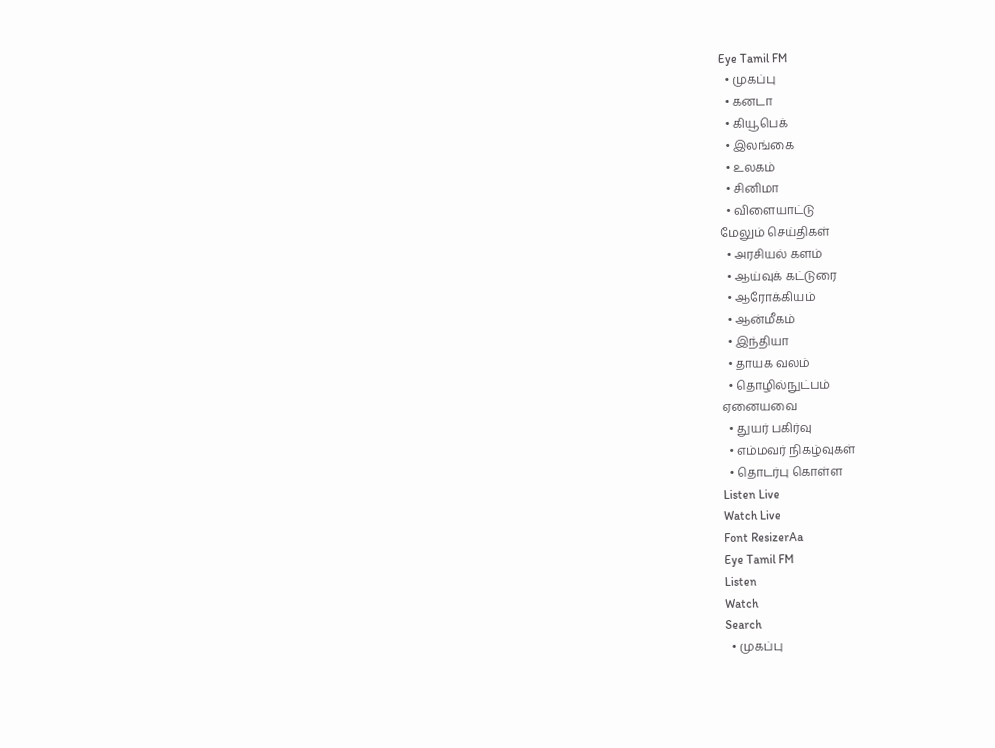Eye Tamil FM
  • முகப்பு
  • கனடா
  • கியூபெக்
  • இலங்கை
  • உலகம்
  • சினிமா
  • விளையாட்டு
மேலும் செய்திகள்
  • அரசியல் களம்
  • ஆய்வுக் கட்டுரை
  • ஆரோக்கியம்
  • ஆன்மீகம்
  • இந்தியா
  • தாயக வலம்
  • தொழில்நுட்பம்
ஏனையவை
  • துயர் பகிர்வு
  • எம்மவர் நிகழ்வுகள்
  • தொடர்பு கொள்ள
Listen Live
Watch Live
Font ResizerAa
Eye Tamil FM
Listen
Watch
Search
  • முகப்பு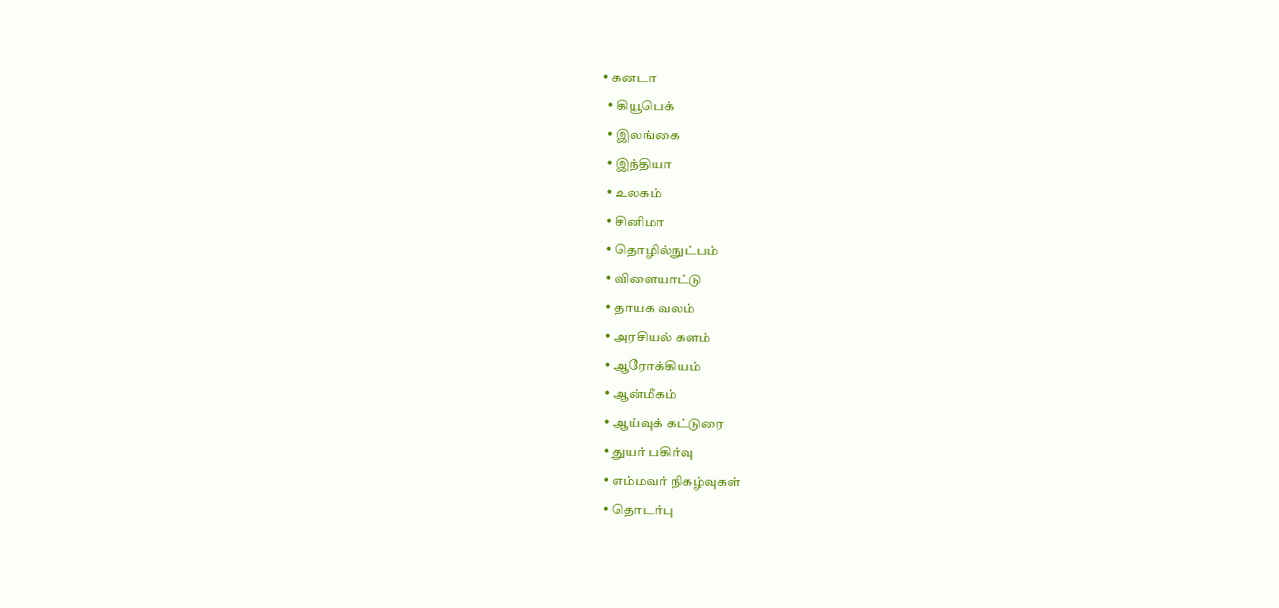• கனடா
  • கியூபெக்
  • இலங்கை
  • இந்தியா
  • உலகம்
  • சினிமா
  • தொழில்நுட்பம்
  • விளையாட்டு
  • தாயக வலம்
  • அரசியல் களம்
  • ஆரோக்கியம்
  • ஆன்மீகம்
  • ஆய்வுக் கட்டுரை
  • துயர் பகிர்வு
  • எம்மவர் நிகழ்வுகள்
  • தொடர்பு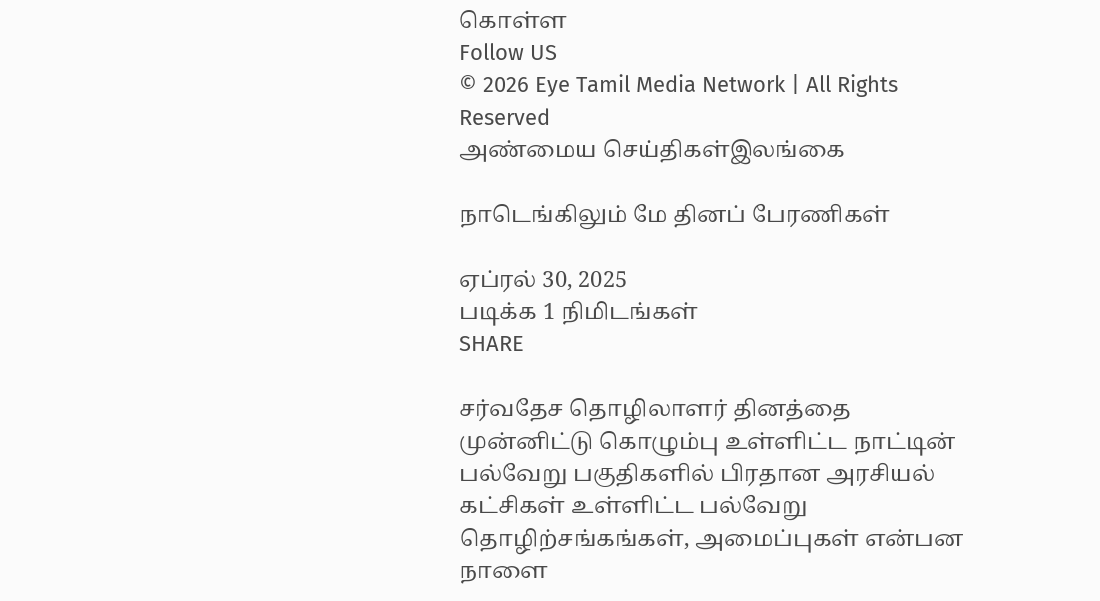கொள்ள
Follow US
© 2026 Eye Tamil Media Network | All Rights Reserved
அண்மைய செய்திகள்இலங்கை

நாடெங்கிலும் மே தினப் பேரணிகள்

ஏப்ரல் 30, 2025
படிக்க 1 நிமிடங்கள்
SHARE

சர்வதேச தொழிலாளர் தினத்தை முன்னிட்டு கொழும்பு உள்ளிட்ட நாட்டின் பல்வேறு பகுதிகளில் பிரதான அரசியல் கட்சிகள் உள்ளிட்ட பல்வேறு தொழிற்சங்கங்கள், அமைப்புகள் என்பன நாளை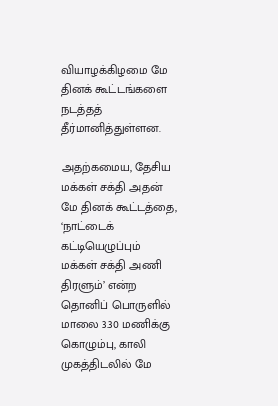வியாழக்கிழமை மே தினக் கூட்டங்களை நடத்தத் தீர்மானித்துள்ளன.

அதற்கமைய, தேசிய மக்கள் சக்தி அதன் மே தினக் கூட்டத்தை, ‘நாட்டைக் கட்டியெழுப்பும் மக்கள் சக்தி அணி திரளும்’ என்ற தொனிப் பொருளில் மாலை 3.30 மணிக்கு கொழும்பு, காலி முகத்திடலில் மே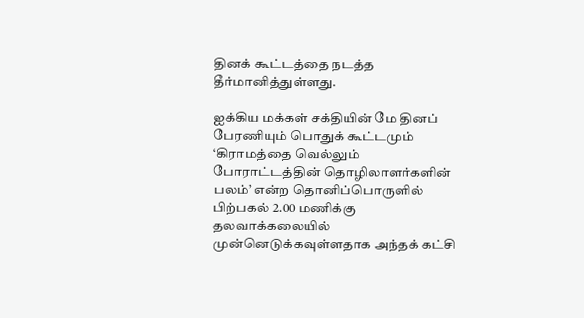தினக் கூட்டத்தை நடத்த தீர்மானித்துள்ளது.

ஐக்கிய மக்கள் சக்தியின் மே தினப் பேரணியும் பொதுக் கூட்டமும் ‘கிராமத்தை வெல்லும் போராட்டத்தின் தொழிலாளர்களின் பலம்’ என்ற தொனிப்பொருளில் பிற்பகல் 2.00 மணிக்கு தலவாக்கலையில் முன்னெடுக்கவுள்ளதாக அந்தக் கட்சி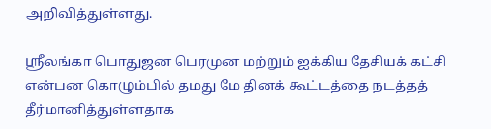அறிவித்துள்ளது.

ஸ்ரீலங்கா பொதுஜன பெரமுன மற்றும் ஐக்கிய தேசியக் கட்சி என்பன கொழும்பில் தமது மே தினக் கூட்டத்தை நடத்தத் தீர்மானித்துள்ளதாக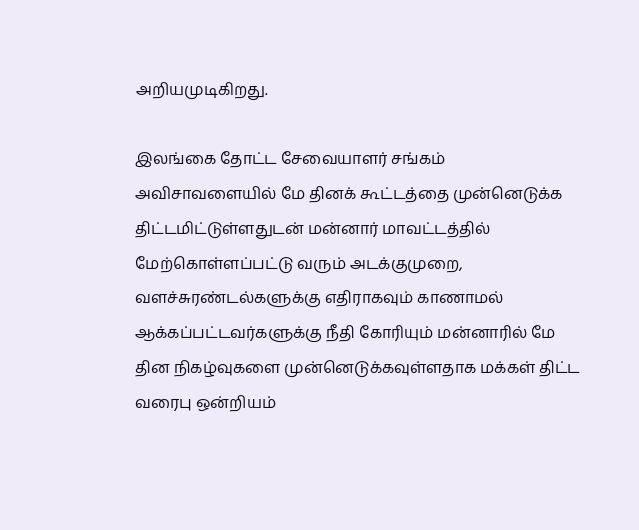அறியமுடிகிறது.

இலங்கை தோட்ட சேவையாளர் சங்கம் அவிசாவளையில் மே தினக் கூட்டத்தை முன்னெடுக்க திட்டமிட்டுள்ளதுடன் மன்னார் மாவட்டத்தில் மேற்கொள்ளப்பட்டு வரும் அடக்குமுறை, வளச்சுரண்டல்களுக்கு எதிராகவும் காணாமல் ஆக்கப்பட்டவர்களுக்கு நீதி கோரியும் மன்னாரில் மே தின நிகழ்வுகளை முன்னெடுக்கவுள்ளதாக மக்கள் திட்ட வரைபு ஒன்றியம்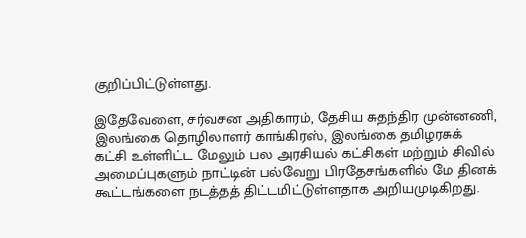குறிப்பிட்டுள்ளது.

இதேவேளை, சர்வசன அதிகாரம், தேசிய சுதந்திர முன்னணி, இலங்கை தொழிலாளர் காங்கிரஸ், இலங்கை தமிழரசுக் கட்சி உள்ளிட்ட மேலும் பல அரசியல் கட்சிகள் மற்றும் சிவில் அமைப்புகளும் நாட்டின் பல்வேறு பிரதேசங்களில் மே தினக் கூட்டங்களை நடத்தத் திட்டமிட்டுள்ளதாக அறியமுடிகிறது.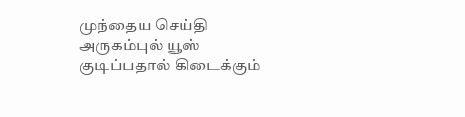முந்தைய செய்தி அருகம்புல் யூஸ் குடிப்பதால் கிடைக்கும்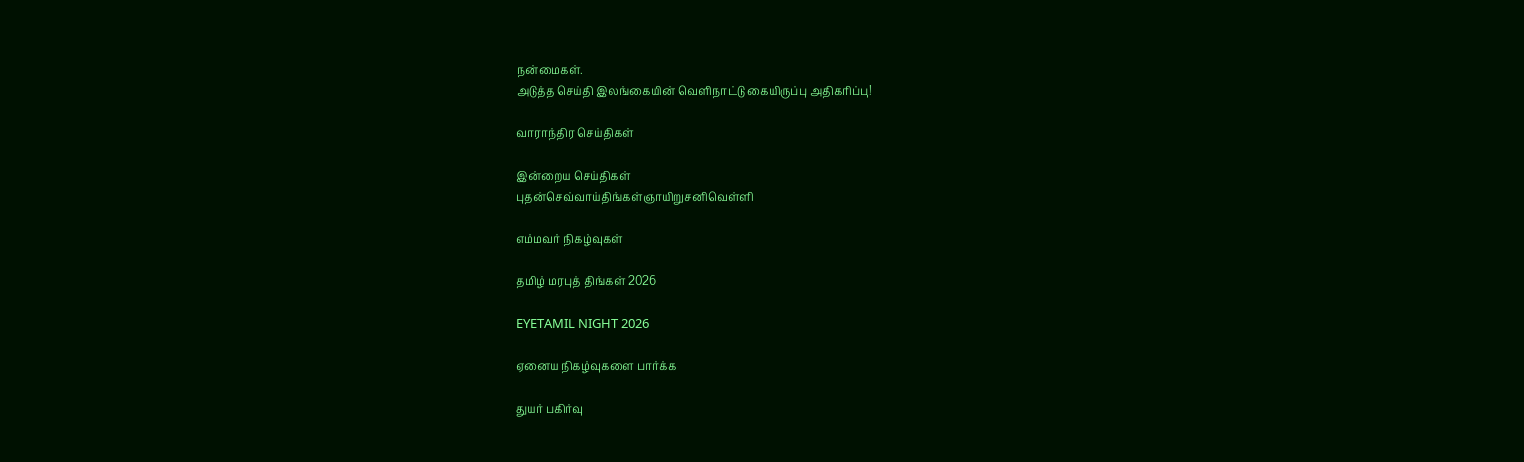நன்மைகள்.
அடுத்த செய்தி இலங்கையின் வெளிநாட்டு கையிருப்பு அதிகரிப்பு!

வாராந்திர செய்திகள்

இன்றைய செய்திகள்
புதன்செவ்வாய்திங்கள்ஞாயிறுசனிவெள்ளி

எம்மவர் நிகழ்வுகள்

தமிழ் மரபுத் திங்கள் 2026

EYETAMIL NIGHT 2026

ஏனைய நிகழ்வுகளை பார்க்க

துயர் பகிர்வு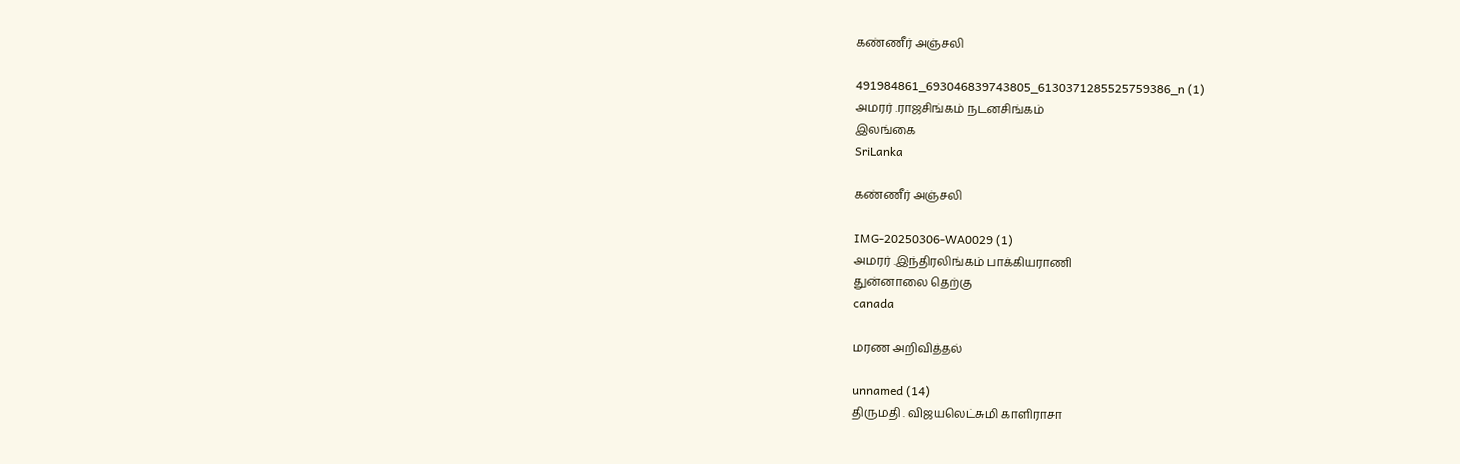கண்ணீர் அஞ்சலி

491984861_693046839743805_6130371285525759386_n (1)
அமரர் .ராஜசிங்கம் நடனசிங்கம்
இலங்கை
SriLanka

கண்ணீர் அஞ்சலி

IMG-20250306-WA0029 (1)
அமரர் .இந்திரலிங்கம் பாக்கியராணி
துன்னாலை தெற்கு
canada

மரண அறிவித்தல்

unnamed (14)
திருமதி . விஜயலெட்சுமி காளிராசா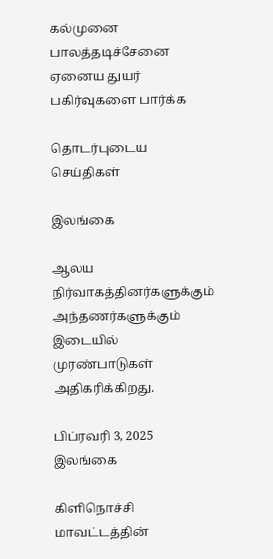கல்முனை
பாலத்தடிச்சேனை
ஏனைய துயர் பகிர்வுகளை பார்க்க

தொடர்புடைய செய்திகள்

இலங்கை

ஆலய நிர்வாகத்தினர்களுக்கும் அந்தணர்களுக்கும் இடையில் முரண்பாடுகள் அதிகரிக்கிறது.

பிப்ரவரி 3, 2025
இலங்கை

கிளிநொச்சி மாவட்டத்தின்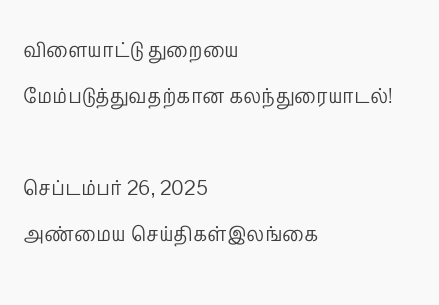விளையாட்டு துறையை மேம்படுத்துவதற்கான கலந்துரையாடல்!

செப்டம்பர் 26, 2025
அண்மைய செய்திகள்இலங்கை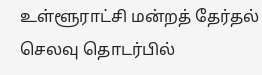உள்ளூராட்சி மன்றத் தேர்தல் செலவு தொடர்பில்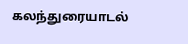கலந்துரையாடல்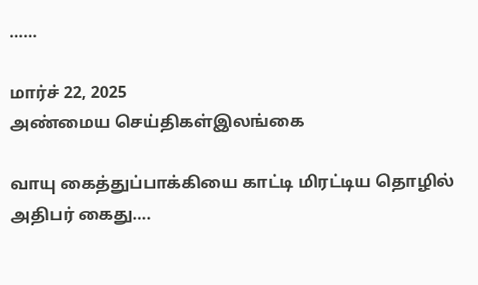……

மார்ச் 22, 2025
அண்மைய செய்திகள்இலங்கை

வாயு கைத்துப்பாக்கியை காட்டி மிரட்டிய தொழில் அதிபர் கைது….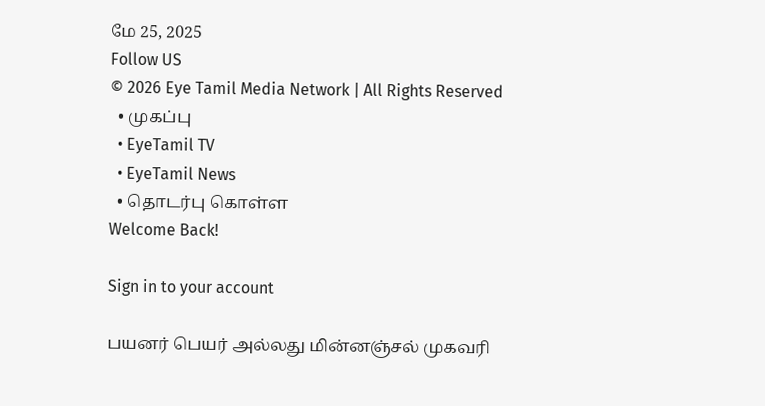மே 25, 2025
Follow US
© 2026 Eye Tamil Media Network | All Rights Reserved
  • முகப்பு
  • EyeTamil TV
  • EyeTamil News
  • தொடர்பு கொள்ள
Welcome Back!

Sign in to your account

பயனர் பெயர் அல்லது மின்னஞ்சல் முகவரி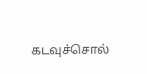கடவுச்சொல்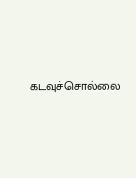கடவுச்சொல்லை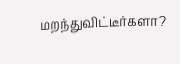மறந்துவிட்டீர்களா?